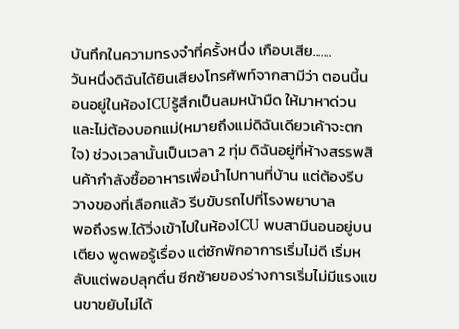บันทึกในความทรงจำที่ครั้งหนึ่ง เกือบเสีย.......
วันหนึ่งดิฉันได้ยินเสียงโทรศัพท์จากสามีว่า ตอนนี้นอนอยู่ในห้องICUรู้สึกเป็นลมหน้ามืด ให้มาหาด่วน และไม่ต้องบอกแม่(หมายถึงแม่ดิฉันเดียวเค้าจะตกใจ) ช่วงเวลานั้นเป็นเวลา 2 ทุ่ม ดิฉันอยู่ที่ห้างสรรพสินค้ากำลังซื้ออาหารเพื่อนำไปทานที่บ้าน แต่ต้องรีบวางของที่เลือกแล้ว รีบขับรถไปที่โรงพยาบาล
พอถึงรพ.ได้วิ่งเข้าไปในห้องICU พบสามีนอนอยู่บนเตียง พูดพอรู้เรื่อง แต่ซักพักอาการเริ่มไม่ดี เริ่มหลับแต่พอปลุกตื่น ซีกซ้ายของร่างการเริ่มไม่มีแรงแขนขาขยับไม่ได้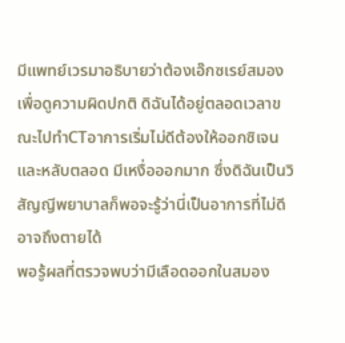มีแพทย์เวรมาอธิบายว่าต้องเอ๊กซเรย์สมองเพื่อดูความผิดปกติ ดิฉันได้อยู่ตลอดเวลาขณะไปทำCTอาการเริ่มไม่ดีต้องให้ออกซิเจน และหลับตลอด มีเหงื่อออกมาก ซึ่งดิฉันเป็นวิสัญญีพยาบาลก็พอจะรู้ว่านี่เป็นอาการที่ไม่ดีอาจถึงตายได้
พอรู้ผลที่ตรวจพบว่ามีเลือดออกในสมอง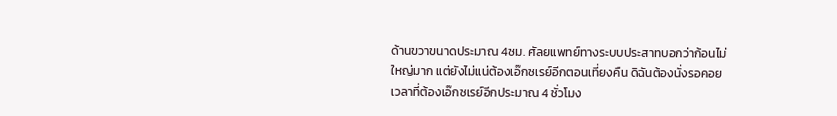ด้านขวาขนาดประมาณ 4ซม. ศัลยแพทย์ทางระบบประสาทบอกว่าก้อนไม่ใหญ่มาก แต่ยังไม่แน่ต้องเอ๊กซเรย์อีกตอนเที่ยงคืน ดิฉันต้องนั่งรอคอยเวลาที่ต้องเอ๊กซเรย์อีกประมาณ 4 ชั่วโมง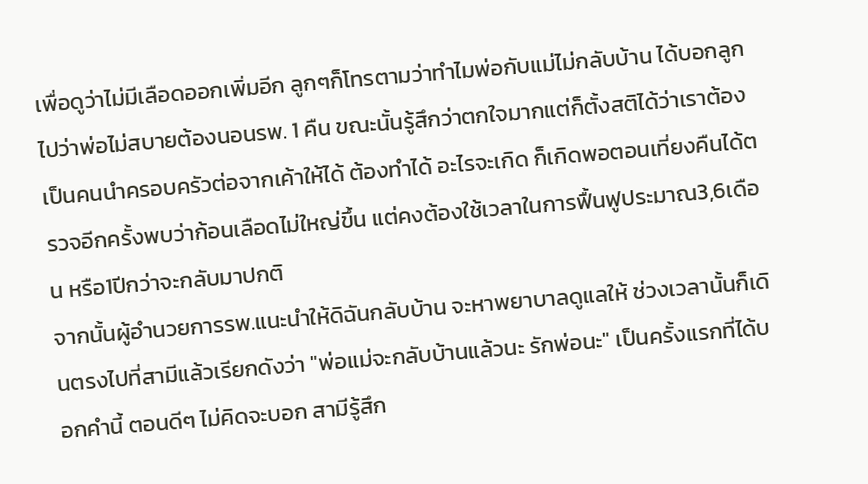เพื่อดูว่าไม่มีเลือดออกเพิ่มอีก ลูกๆก็โทรตามว่าทำไมพ่อกับแม่ไม่กลับบ้าน ได้บอกลูกไปว่าพ่อไม่สบายต้องนอนรพ. 1 คืน ขณะนั้นรู้สึกว่าตกใจมากแต่ก็ตั้งสติได้ว่าเราต้องเป็นคนนำครอบครัวต่อจากเค้าให้ได้ ต้องทำได้ อะไรจะเกิด ก็เกิดพอตอนเที่ยงคืนได้ตรวจอีกครั้งพบว่าก้อนเลือดไม่ใหญ่ขึ้น แต่คงต้องใช้เวลาในการฟื้นฟูประมาณ3,6เดือน หรือ1ปีกว่าจะกลับมาปกติ
จากนั้นผู้อำนวยการรพ.แนะนำให้ดิฉันกลับบ้าน จะหาพยาบาลดูแลให้ ช่วงเวลานั้นก็เดินตรงไปที่สามีแล้วเรียกดังว่า "พ่อแม่จะกลับบ้านแล้วนะ รักพ่อนะ" เป็นครั้งแรกที่ได้บอกคำนี้ ตอนดีๆ ไม่คิดจะบอก สามีรู้สึก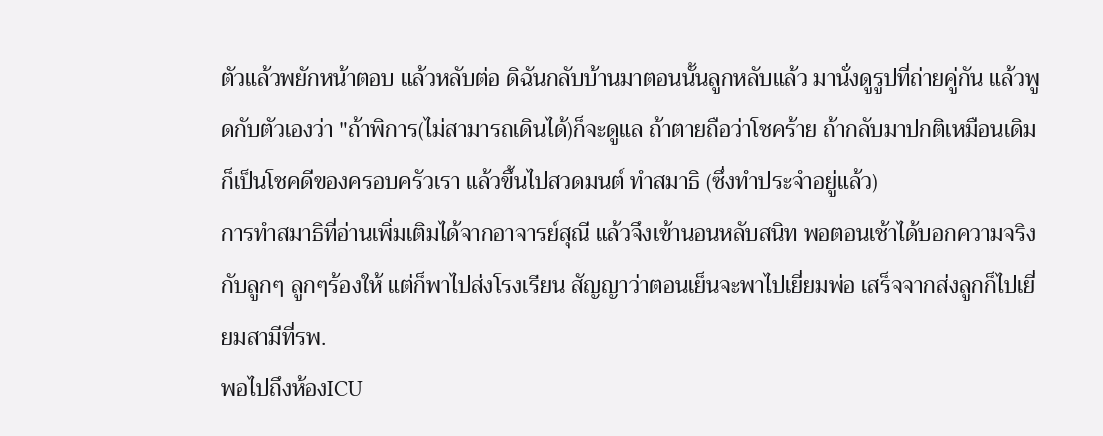ตัวแล้วพยักหน้าตอบ แล้วหลับต่อ ดิฉันกลับบ้านมาตอนนั้นลูกหลับแล้ว มานั่งดูรูปที่ถ่ายคู่กัน แล้วพูดกับตัวเองว่า "ถ้าพิการ(ไม่สามารถเดินได้)ก็จะดูแล ถ้าตายถือว่าโชคร้าย ถ้ากลับมาปกติเหมือนเดิมก็เป็นโชคดีของครอบครัวเรา แล้วขึ้นไปสวดมนต์ ทำสมาธิ (ซึ่งทำประจำอยู่แล้ว)
การทำสมาธิที่อ่านเพิ่มเติมได้จากอาจารย์สุณี แล้วจึงเข้านอนหลับสนิท พอตอนเช้าได้บอกความจริงกับลูกๆ ลูกๆร้องให้ แต่ก็พาไปส่งโรงเรียน สัญญาว่าตอนเย็นจะพาไปเยี่ยมพ่อ เสร็จจากส่งลูกก็ไปเยี่ยมสามีที่รพ.
พอไปถึงห้องICU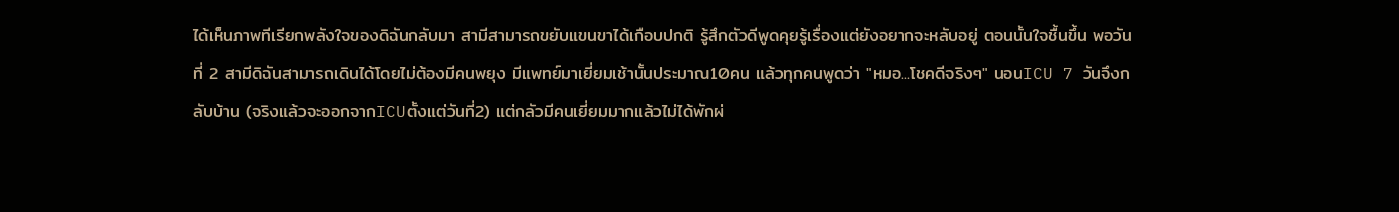ได้เห็นภาพทีเรียกพลังใจของดิฉันกลับมา สามีสามารถขยับแขนขาได้เกือบปกติ รู้สึกตัวดีพูดคุยรู้เรื่องแต่ยังอยากจะหลับอยู่ ตอนนั้นใจชื้นขึ้น พอวันที่ 2 สามีดิฉันสามารถเดินได้โดยไม่ต้องมีคนพยุง มีแพทย์มาเยี่ยมเช้านั้นประมาณ10คน แล้วทุกคนพูดว่า "หมอ...โชคดีจริงๆ" นอนICU 7 วันจึงกลับบ้าน (จริงแล้วจะออกจากICUตั้งแต่วันที่2) แต่กลัวมีคนเยี่ยมมากแล้วไม่ได้พักผ่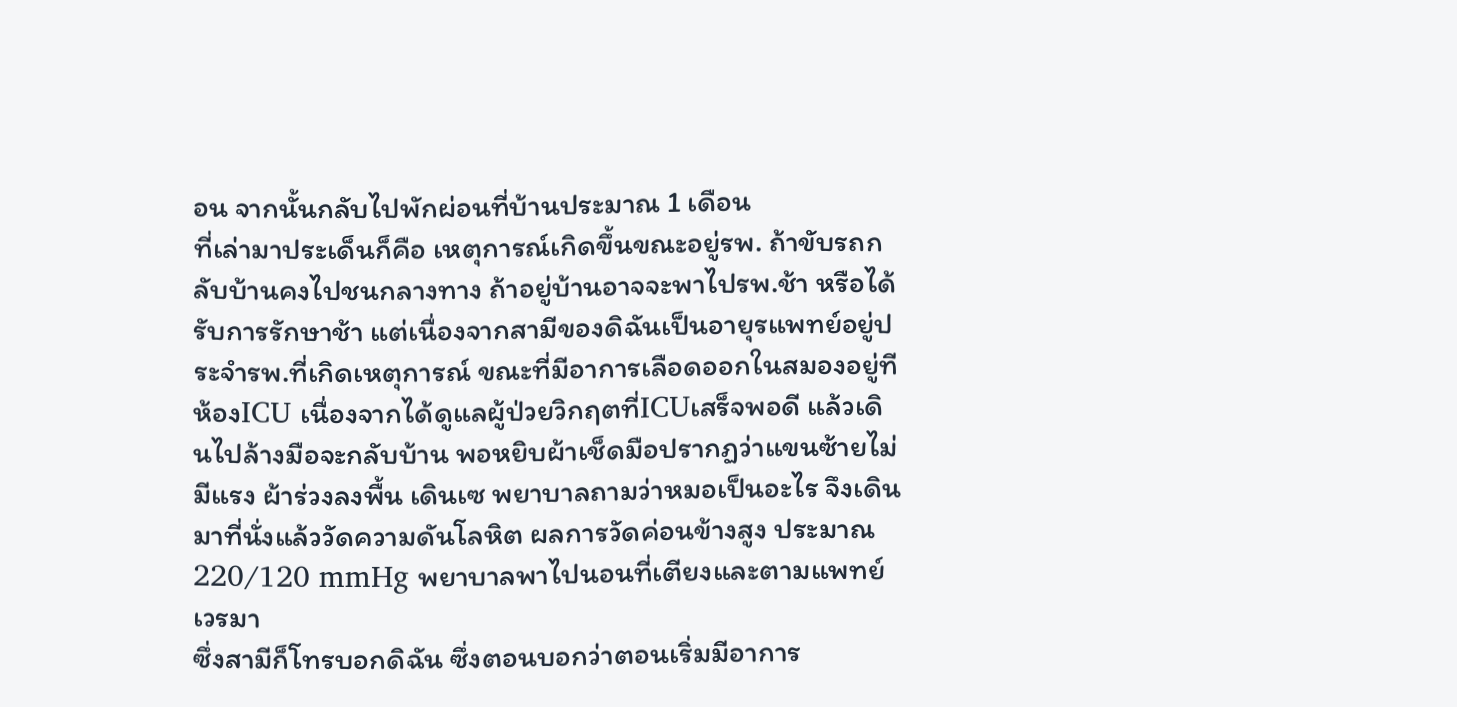อน จากนั้นกลับไปพักผ่อนที่บ้านประมาณ 1 เดือน
ที่เล่ามาประเด็นก็คือ เหตุการณ์เกิดขึ้นขณะอยู่รพ. ถ้าขับรถกลับบ้านคงไปชนกลางทาง ถ้าอยู่บ้านอาจจะพาไปรพ.ช้า หรือได้รับการรักษาช้า แต่เนื่องจากสามีของดิฉันเป็นอายุรแพทย์อยู่ประจำรพ.ที่เกิดเหตุการณ์ ขณะที่มีอาการเลือดออกในสมองอยู่ทีห้องICU เนื่องจากได้ดูแลผู้ป่วยวิกฤตที่ICUเสร็จพอดี แล้วเดินไปล้างมือจะกลับบ้าน พอหยิบผ้าเช็ดมือปรากฏว่าแขนซ้ายไม่มีแรง ผ้าร่วงลงพื้น เดินเซ พยาบาลถามว่าหมอเป็นอะไร จึงเดินมาที่นั่งแล้ววัดความดันโลหิต ผลการวัดค่อนข้างสูง ประมาณ220/120 mmHg พยาบาลพาไปนอนที่เตียงและตามแพทย์เวรมา
ซึ่งสามีก็โทรบอกดิฉัน ซึ่งตอนบอกว่าตอนเริ่มมีอาการ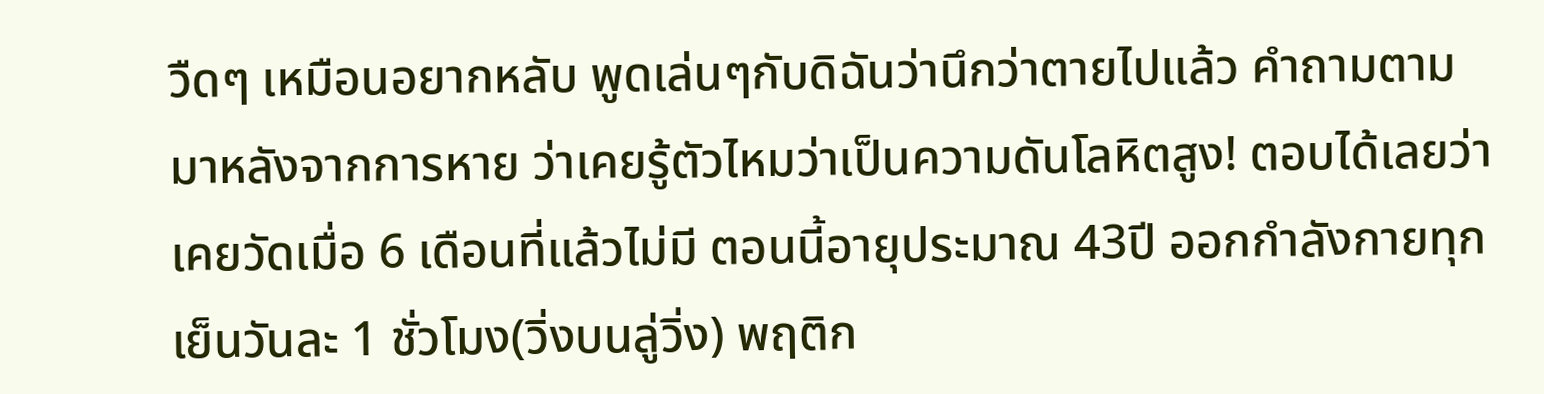วืดๆ เหมือนอยากหลับ พูดเล่นๆกับดิฉันว่านึกว่าตายไปแล้ว คำถามตามมาหลังจากการหาย ว่าเคยรู้ตัวไหมว่าเป็นความดันโลหิตสูง! ตอบได้เลยว่าเคยวัดเมื่อ 6 เดือนที่แล้วไม่มี ตอนนี้อายุประมาณ 43ปี ออกกำลังกายทุกเย็นวันละ 1 ชั่วโมง(วิ่งบนลู่วิ่ง) พฤติก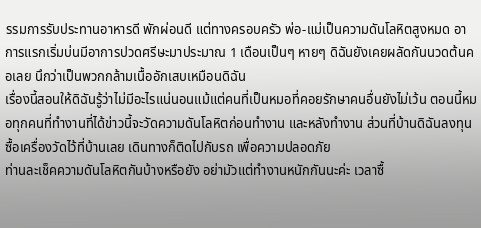รรมการรับประทานอาหารดี พักผ่อนดี แต่ทางครอบครัว พ่อ-แม่เป็นความดันโลหิตสูงหมด อาการแรกเริ่มบ่นมีอาการปวดศรีษะมาประมาณ 1 เดือนเป็นๆ หายๆ ดิฉันยังเคยผลัดกันนวดต้นคอเลย นึกว่าเป็นพวกกล้ามเนื้ออักเสบเหมือนดิฉัน
เรื่องนี้สอนให้ดิฉันรู้ว่าไม่มีอะไรแน่นอนแม้แต่คนที่เป็นหมอที่คอยรักษาคนอื่นยังไม่เว้น ตอนนี้หมอทุกคนที่ทำงานที่ได้ข่าวนี้จะวัดความดันโลหิตก่อนทำงาน และหลังทำงาน ส่วนที่บ้านดิฉันลงทุนซื้อเครื่องวัดไว้ที่บ้านเลย เดินทางก็ติดไปกับรถ เพื่อความปลอดภัย
ท่านละเช็คความดันโลหิตกันบ้างหรือยัง อย่ามัวแต่ทำงานหนักกันนะค่ะ เวลาซื้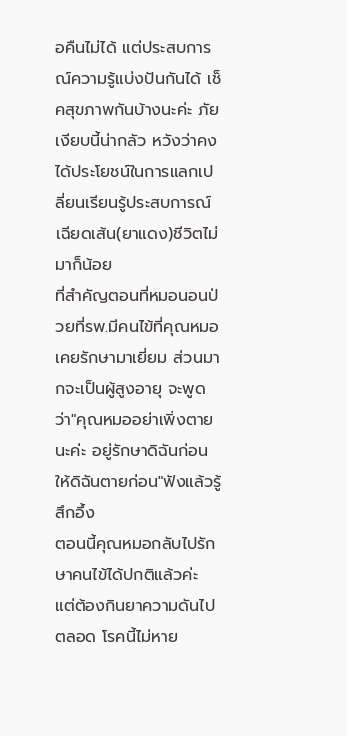อคืนไม่ได้ แต่ประสบการณ์ความรู้แบ่งปันกันได้ เช็คสุขภาพกันบ้างนะค่ะ ภัยเงียบนี้น่ากลัว หวังว่าคงได้ประโยชน์ในการแลกเปลี่ยนเรียนรู้ประสบการณ์เฉียดเส้น(ยาแดง)ชีวิตไม่มาก็น้อย
ที่สำคัญตอนที่หมอนอนป่วยที่รพ.มีคนไข้ที่คุณหมอเคยรักษามาเยี่ยม ส่วนมากจะเป็นผู้สูงอายุ จะพูดว่า"คุณหมออย่าเพิ่งตายนะค่ะ อยู่รักษาดิฉันก่อน ให้ดิฉันตายก่อน"ฟังแล้วรู้สึกอึ้ง
ตอนนี้คุณหมอกลับไปรักษาคนไข้ได้ปกติแล้วค่ะ แต่ต้องกินยาความดันไปตลอด โรคนี้ไม่หาย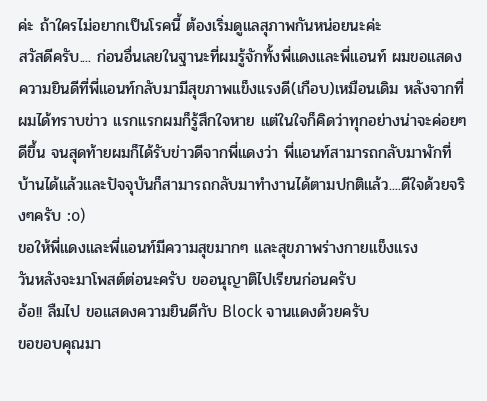ค่ะ ถ้าใครไม่อยากเป็นโรคนี้ ต้องเริ่มดูแลสุภาพกันหน่อยนะค่ะ
สวัสดีครับ.... ก่อนอื่นเลยในฐานะที่ผมรู้จักทั้งพี่แดงและพี่แอนท์ ผมขอแสดงความยินดีที่พี่แอนท์กลับมามีสุขภาพแข็งแรงดี(เกือบ)เหมือนเดิม หลังจากที่ผมได้ทราบข่าว แรกแรกผมก็รู้สึกใจหาย แต่ในใจก็คิดว่าทุกอย่างน่าจะค่อยๆดีขึ้น จนสุดท้ายผมก็ได้รับข่าวดีจากพี่แดงว่า พี่แอนท์สามารถกลับมาพักที่บ้านได้แล้วและปัจจุบันก็สามารถกลับมาทำงานได้ตามปกติแล้ว....ดีใจด้วยจริงๆครับ :o)
ขอให้พี่แดงและพี่แอนท์มีความสุขมากๆ และสุขภาพร่างกายแข็งแรง
วันหลังจะมาโพสต์ต่อนะครับ ขออนุญาติไปเรียนก่อนครับ
อ้อ!! ลืมไป ขอแสดงความยินดีกับ Block จานแดงด้วยครับ
ขอขอบคุณมา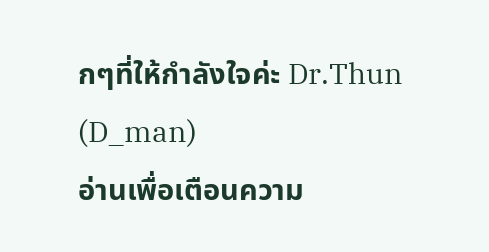กๆที่ให้กำลังใจค่ะ Dr.Thun (D_man)
อ่านเพื่อเตือนความ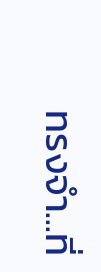ทรงจำ...ที่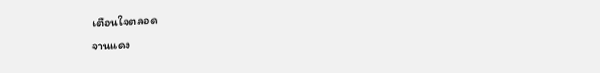เตือนใจตลอด
จานแดง